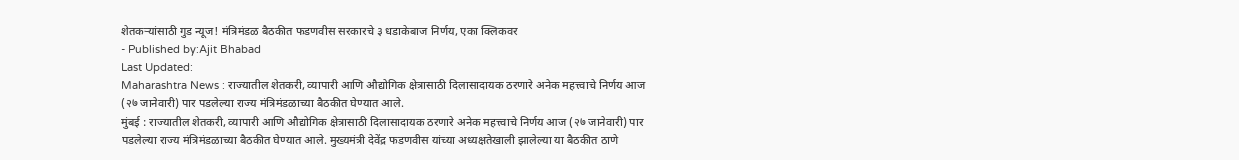शेतकऱ्यांसाठी गुड न्यूज! मंत्रिमंडळ बैठकीत फडणवीस सरकारचे ३ धडाकेबाज निर्णय, एका क्लिकवर
- Published by:Ajit Bhabad
Last Updated:
Maharashtra News : राज्यातील शेतकरी, व्यापारी आणि औद्योगिक क्षेत्रासाठी दिलासादायक ठरणारे अनेक महत्त्वाचे निर्णय आज (२७ जानेवारी) पार पडलेल्या राज्य मंत्रिमंडळाच्या बैठकीत घेण्यात आले.
मुंबई : राज्यातील शेतकरी, व्यापारी आणि औद्योगिक क्षेत्रासाठी दिलासादायक ठरणारे अनेक महत्त्वाचे निर्णय आज (२७ जानेवारी) पार पडलेल्या राज्य मंत्रिमंडळाच्या बैठकीत घेण्यात आले. मुख्यमंत्री देवेंद्र फडणवीस यांच्या अध्यक्षतेखाली झालेल्या या बैठकीत ठाणे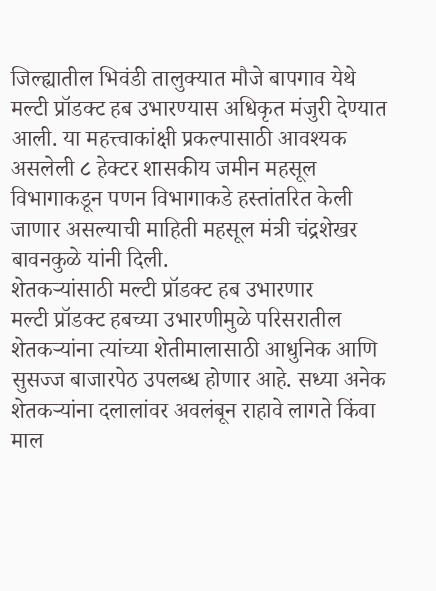जिल्ह्यातील भिवंडी तालुक्यात मौजे बापगाव येथे मल्टी प्रॉडक्ट हब उभारण्यास अधिकृत मंजुरी देण्यात आली. या महत्त्वाकांक्षी प्रकल्पासाठी आवश्यक असलेली ८ हेक्टर शासकीय जमीन महसूल विभागाकडून पणन विभागाकडे हस्तांतरित केली जाणार असल्याची माहिती महसूल मंत्री चंद्रशेखर बावनकुळे यांनी दिली.
शेतकऱ्यांसाठी मल्टी प्रॉडक्ट हब उभारणार
मल्टी प्रॉडक्ट हबच्या उभारणीमुळे परिसरातील शेतकऱ्यांना त्यांच्या शेतीमालासाठी आधुनिक आणि सुसज्ज बाजारपेठ उपलब्ध होणार आहे. सध्या अनेक शेतकऱ्यांना दलालांवर अवलंबून राहावे लागते किंवा माल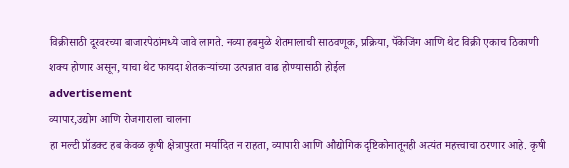विक्रीसाठी दूरवरच्या बाजारपेठांमध्ये जावे लागते. नव्या हबमुळे शेतमालाची साठवणूक, प्रक्रिया, पॅकेजिंग आणि थेट विक्री एकाच ठिकाणी शक्य होणार असून, याचा थेट फायदा शेतकऱ्यांच्या उत्पन्नात वाढ होण्यासाठी होईल
advertisement
व्यापार,उद्योग आणि रोजगाराला चालना
हा मल्टी प्रॉडक्ट हब केवळ कृषी क्षेत्रापुरता मर्यादित न राहता, व्यापारी आणि औद्योगिक दृष्टिकोनातूनही अत्यंत महत्त्वाचा ठरणार आहे. कृषी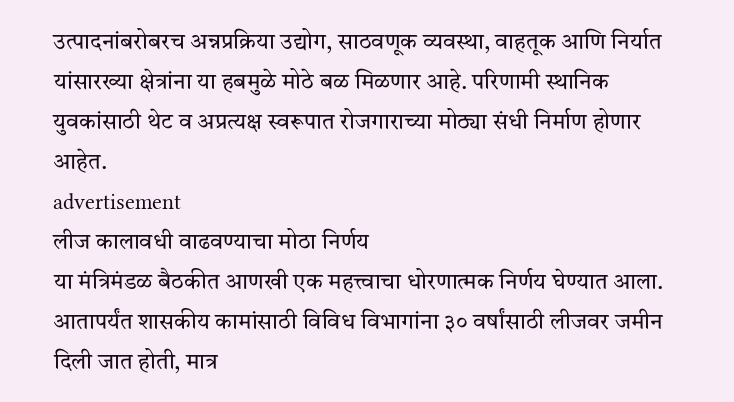उत्पादनांबरोबरच अन्नप्रक्रिया उद्योग, साठवणूक व्यवस्था, वाहतूक आणि निर्यात यांसारख्या क्षेत्रांना या हबमुळे मोठे बळ मिळणार आहे. परिणामी स्थानिक युवकांसाठी थेट व अप्रत्यक्ष स्वरूपात रोजगाराच्या मोठ्या संधी निर्माण होणार आहेत.
advertisement
लीज कालावधी वाढवण्याचा मोठा निर्णय
या मंत्रिमंडळ बैठकीत आणखी एक महत्त्वाचा धोरणात्मक निर्णय घेण्यात आला. आतापर्यंत शासकीय कामांसाठी विविध विभागांना ३० वर्षांसाठी लीजवर जमीन दिली जात होती, मात्र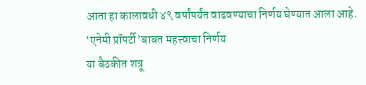आता हा कालावधी ४९ वर्षांपर्यंत वाढवण्याचा निर्णय घेण्यात आला आहे.
‘एनेमी प्रॉपर्टी’बाबत महत्त्वाचा निर्णय
या बैठकीत शत्रू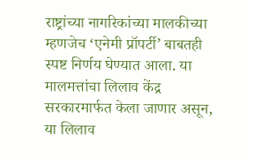राष्ट्रांच्या नागरिकांच्या मालकीच्या म्हणजेच ‘एनेमी प्रॉपर्टी’ बाबतही स्पष्ट निर्णय घेण्यात आला. या मालमत्तांचा लिलाव केंद्र सरकारमार्फत केला जाणार असून, या लिलाव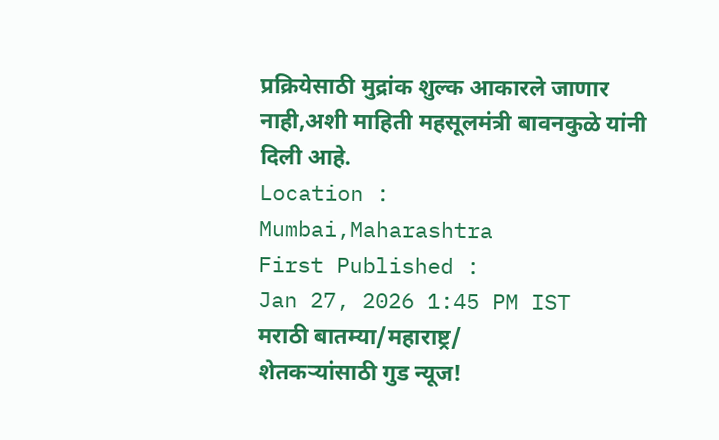प्रक्रियेसाठी मुद्रांक शुल्क आकारले जाणार नाही,अशी माहिती महसूलमंत्री बावनकुळे यांनी दिली आहे.
Location :
Mumbai,Maharashtra
First Published :
Jan 27, 2026 1:45 PM IST
मराठी बातम्या/महाराष्ट्र/
शेतकऱ्यांसाठी गुड न्यूज!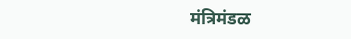मंत्रिमंडळ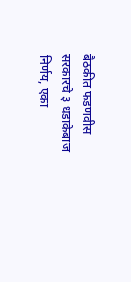बैठकीत फडणवीस सरकारचे ३ धडाकेबाज निर्णय, एका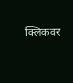क्लिकवर